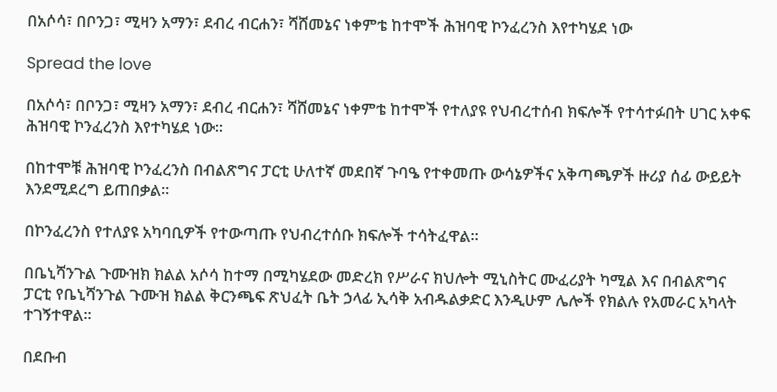በአሶሳ፣ በቦንጋ፣ ሚዛን አማን፣ ደብረ ብርሐን፣ ሻሸመኔና ነቀምቴ ከተሞች ሕዝባዊ ኮንፈረንስ እየተካሄደ ነው

Spread the love

በአሶሳ፣ በቦንጋ፣ ሚዛን አማን፣ ደብረ ብርሐን፣ ሻሸመኔና ነቀምቴ ከተሞች የተለያዩ የህብረተሰብ ክፍሎች የተሳተፉበት ሀገር አቀፍ ሕዝባዊ ኮንፈረንስ እየተካሄደ ነው።

በከተሞቹ ሕዝባዊ ኮንፈረንስ በብልጽግና ፓርቲ ሁለተኛ መደበኛ ጉባዔ የተቀመጡ ውሳኔዎችና አቅጣጫዎች ዙሪያ ሰፊ ውይይት እንደሚደረግ ይጠበቃል።

በኮንፈረንስ የተለያዩ አካባቢዎች የተውጣጡ የህብረተሰቡ ክፍሎች ተሳትፈዋል።

በቤኒሻንጉል ጉሙዝክ ክልል አሶሳ ከተማ በሚካሄደው መድረክ የሥራና ክህሎት ሚኒስትር ሙፈሪያት ካሚል እና በብልጽግና ፓርቲ የቤኒሻንጉል ጉሙዝ ክልል ቅርንጫፍ ጽህፈት ቤት ኃላፊ ኢሳቅ አብዱልቃድር እንዲሁም ሌሎች የክልሉ የአመራር አካላት ተገኝተዋል።

በደቡብ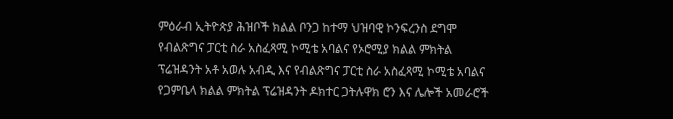ምዕራብ ኢትዮጵያ ሕዝቦች ክልል ቦንጋ ከተማ ህዝባዊ ኮንፍረንስ ደግሞ የብልጽግና ፓርቲ ስራ አስፈጻሚ ኮሚቴ አባልና የኦሮሚያ ክልል ምክትል ፕሬዝዳንት አቶ አወሉ አብዲ እና የብልጽግና ፓርቲ ስራ አስፈጻሚ ኮሚቴ አባልና የጋምቤላ ክልል ምክትል ፕሬዝዳንት ዶክተር ጋትሉዋክ ሮን እና ሌሎች አመራሮች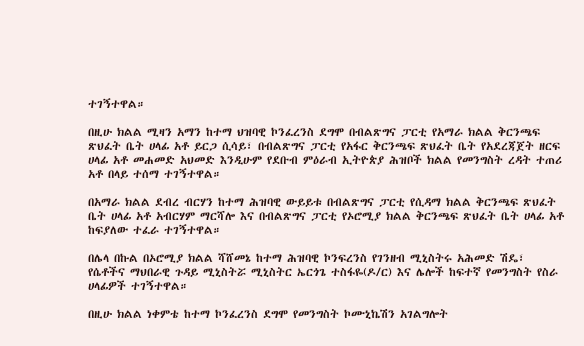ተገኝተዋል።

በዚሁ ክልል ሚዛን አማን ከተማ ህዝባዊ ኮንፈረንስ ደግሞ በብልጽግና ፓርቲ የአማራ ክልል ቅርንጫፍ ጽህፈት ቤት ሀላፊ አቶ ይርጋ ሲሳይ፣ በብልጽግና ፓርቲ የአፋር ቅርንጫፍ ጽህፈት ቤት የአደረጃጀት ዘርፍ ሀላፊ አቶ መሐመድ አህመድ እንዲሁም የደቡብ ምዕራብ ኢትዮጵያ ሕዝቦች ክልል የመንግስት ረዳት ተጠሪ አቶ በላይ ተሰማ ተገኝተዋል።

በአማራ ክልል ደብረ ብርሃን ከተማ ሕዝባዊ ውይይቱ በብልጽግና ፓርቲ የሲዳማ ክልል ቅርንጫፍ ጽህፈት ቤት ሀላፊ አቶ አብርሃም ማርሻሎ እና በብልጽግና ፓርቲ የኦሮሚያ ክልል ቅርንጫፍ ጽህፈት ቤት ሀላፊ አቶ ከፍያለው ተፈራ ተገኝተዋል።

በሌላ በኩል በኦሮሚያ ክልል ሻሸመኔ ከተማ ሕዝባዊ ኮንፍረንስ የገንዘብ ሚኒስትሩ አሕመድ ሽዴ፣ የሴቶችና ማህበራዊ ጉዳይ ሚኒስትሯ ሚኒስትር ኤርጎጌ ተስፋዬ(ዶ/ር) እና ሌሎች ከፍተኛ የመንግስት የስራ ሀላፊዎች ተገኝተዋል።

በዚሁ ክልል ነቀምቴ ከተማ ኮንፈረንስ ደግሞ የመንግስት ኮሙኒኬሽን አገልግሎት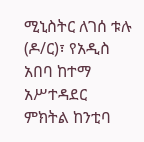ሚኒስትር ለገሰ ቱሉ (ዶ/ር)፣ የአዲስ አበባ ከተማ አሥተዳደር ምክትል ከንቲባ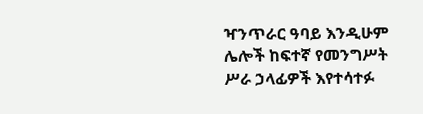ዣንጥራር ዓባይ እንዲሁም ሌሎች ከፍተኛ የመንግሥት ሥራ ኃላፊዎች እየተሳተፉ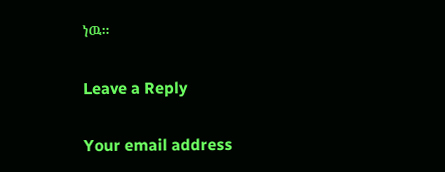ነዉ።

Leave a Reply

Your email address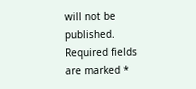will not be published. Required fields are marked *